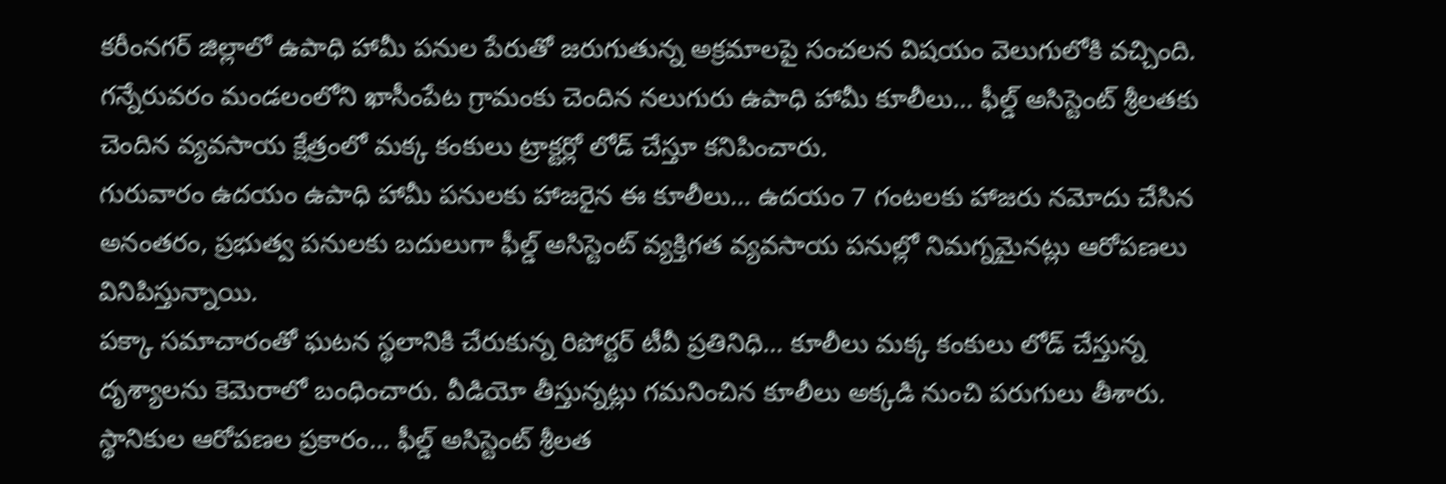కరీంనగర్ జిల్లాలో ఉపాధి హామీ పనుల పేరుతో జరుగుతున్న అక్రమాలపై సంచలన విషయం వెలుగులోకి వచ్చింది. గన్నేరువరం మండలంలోని ఖాసీంపేట గ్రామంకు చెందిన నలుగురు ఉపాధి హామీ కూలీలు… ఫీల్డ్ అసిస్టెంట్ శ్రీలతకు చెందిన వ్యవసాయ క్షేత్రంలో మక్క కంకులు ట్రాక్టర్లో లోడ్ చేస్తూ కనిపించారు.
గురువారం ఉదయం ఉపాధి హామీ పనులకు హాజరైన ఈ కూలీలు… ఉదయం 7 గంటలకు హాజరు నమోదు చేసిన అనంతరం, ప్రభుత్వ పనులకు బదులుగా ఫీల్డ్ అసిస్టెంట్ వ్యక్తిగత వ్యవసాయ పనుల్లో నిమగ్నమైనట్లు ఆరోపణలు వినిపిస్తున్నాయి.
పక్కా సమాచారంతో ఘటన స్థలానికి చేరుకున్న రిపోర్టర్ టీవీ ప్రతినిధి… కూలీలు మక్క కంకులు లోడ్ చేస్తున్న దృశ్యాలను కెమెరాలో బంధించారు. వీడియో తీస్తున్నట్లు గమనించిన కూలీలు అక్కడి నుంచి పరుగులు తీశారు.
స్థానికుల ఆరోపణల ప్రకారం… ఫీల్డ్ అసిస్టెంట్ శ్రీలత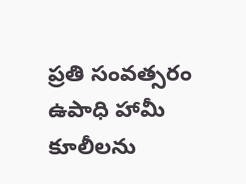ప్రతి సంవత్సరం ఉపాధి హామీ కూలీలను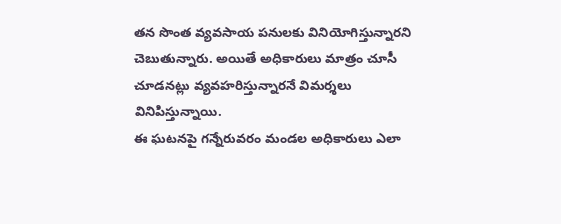తన సొంత వ్యవసాయ పనులకు వినియోగిస్తున్నారని చెబుతున్నారు. అయితే అధికారులు మాత్రం చూసీ చూడనట్లు వ్యవహరిస్తున్నారనే విమర్శలు వినిపిస్తున్నాయి.
ఈ ఘటనపై గన్నేరువరం మండల అధికారులు ఎలా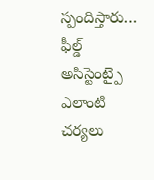స్పందిస్తారు… ఫీల్డ్ అసిస్టెంట్పై ఎలాంటి చర్యలు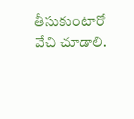తీసుకుంటారో వేచి చూడాలి.